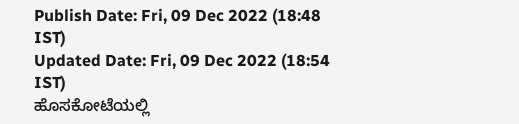Publish Date: Fri, 09 Dec 2022 (18:48 IST)
Updated Date: Fri, 09 Dec 2022 (18:54 IST)
ಹೊಸಕೋಟೆಯಲ್ಲಿ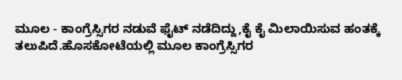ಮೂಲ - ಕಾಂಗ್ರೆಸ್ಸಿಗರ ನಡುವೆ ಫೈಟ್ ನಡೆದಿದ್ದು,ಕೈ ಕೈ ಮಿಲಾಯಿಸುವ ಹಂತಕ್ಕೆ ತಲುಪಿದೆ.ಹೊಸಕೋಟೆಯಲ್ಲಿ ಮೂಲ ಕಾಂಗ್ರೆಸ್ಸಿಗರ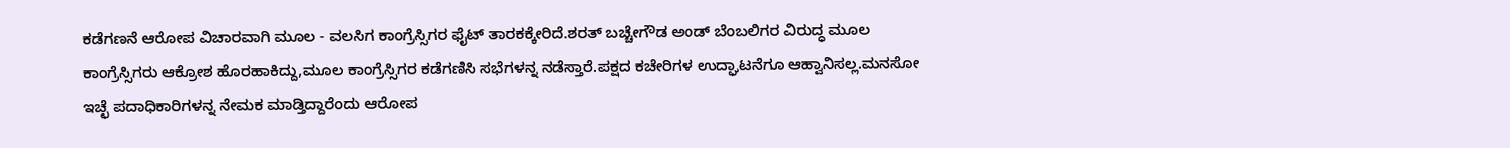ಕಡೆಗಣನೆ ಆರೋಪ ವಿಚಾರವಾಗಿ ಮೂಲ - ವಲಸಿಗ ಕಾಂಗ್ರೆಸ್ಸಿಗರ ಫೈಟ್ ತಾರಕಕ್ಕೇರಿದೆ.ಶರತ್ ಬಚ್ಚೇಗೌಡ ಅಂಡ್ ಬೆಂಬಲಿಗರ ವಿರುದ್ಧ ಮೂಲ ಕಾಂಗ್ರೆಸ್ಸಿಗರು ಆಕ್ರೋಶ ಹೊರಹಾಕಿದ್ದು,ಮೂಲ ಕಾಂಗ್ರೆಸ್ಸಿಗರ ಕಡೆಗಣಿಸಿ ಸಭೆಗಳನ್ನ ನಡೆಸ್ತಾರೆ.ಪಕ್ಷದ ಕಚೇರಿಗಳ ಉದ್ಘಾಟನೆಗೂ ಆಹ್ವಾನಿಸಲ್ಲ.ಮನಸೋ ಇಚ್ಛೆ ಪದಾಧಿಕಾರಿಗಳನ್ನ ನೇಮಕ ಮಾಡ್ತಿದ್ದಾರೆಂದು ಆರೋಪ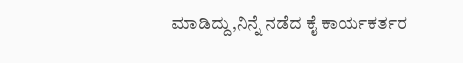ಮಾಡಿದ್ದು,ನಿನ್ನೆ ನಡೆದ ಕೈ ಕಾರ್ಯಕರ್ತರ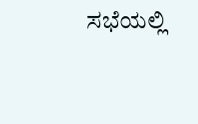ಸಭೆಯಲ್ಲಿ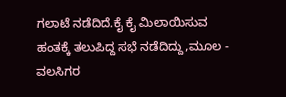ಗಲಾಟೆ ನಡೆದಿದೆ.ಕೈ ಕೈ ಮಿಲಾಯಿಸುವ ಹಂತಕ್ಕೆ ತಲುಪಿದ್ದ ಸಭೆ ನಡೆದಿದ್ದು,ಮೂಲ - ವಲಸಿಗರ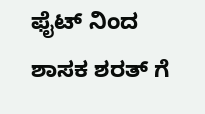ಫೈಟ್ ನಿಂದ ಶಾಸಕ ಶರತ್ ಗೆ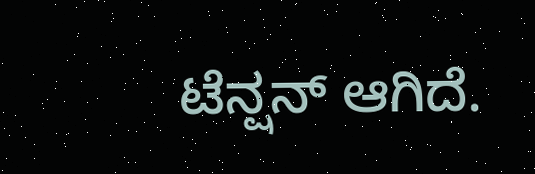ಟೆನ್ಷನ್ ಆಗಿದೆ.